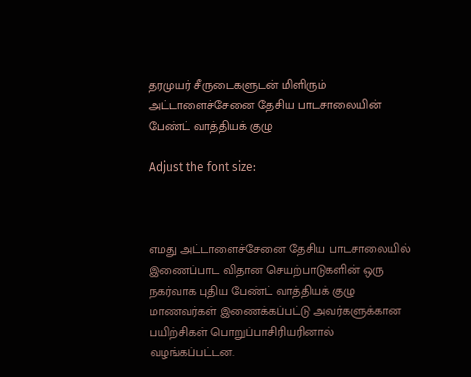தரமுயர் சீருடைகளுடன் மிளிரும் அட்டாளைச்சேனை தேசிய பாடசாலையின் பேண்ட் வாத்தியக் குழு

Adjust the font size:



எமது அட்டாளைச்சேனை தேசிய பாடசாலையில் இணைப்பாட விதான செயற்பாடுகளின் ஒரு நகர்வாக புதிய பேண்ட் வாத்தியக் குழு மாணவர்கள் இணைக்கப்பட்டு அவர்களுக்கான பயிற்சிகள் பொறுப்பாசிரியரினால் வழங்கப்பட்டன.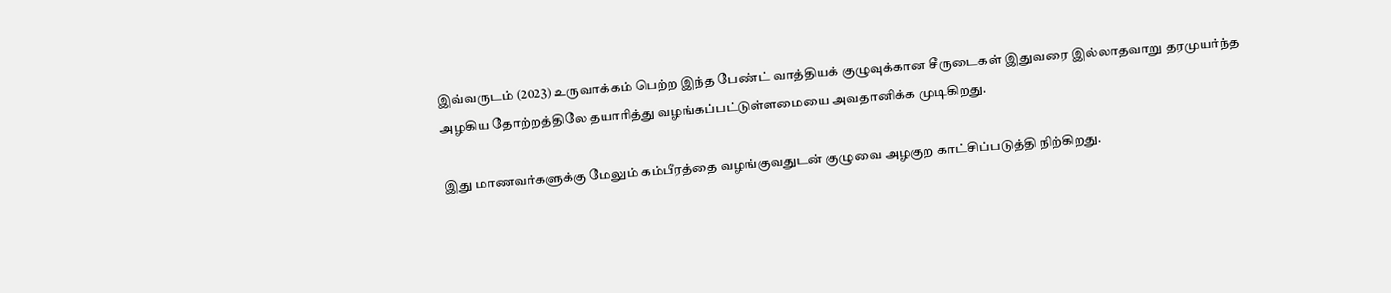இவ்வருடம் (2023) உருவாக்கம் பெற்ற இந்த பேண்ட் வாத்தியக் குழுவுக்கான சீருடைகள் இதுவரை இல்லாதவாறு தரமுயர்ந்த அழகிய தோற்றத்திலே தயாரித்து வழங்கப்பட்டுள்ளமையை அவதானிக்க முடிகிறது.

இது மாணவர்களுக்கு மேலும் கம்பீரத்தை வழங்குவதுடன் குழுவை அழகுற காட்சிப்படுத்தி நிற்கிறது.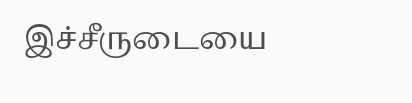இச்சீருடையை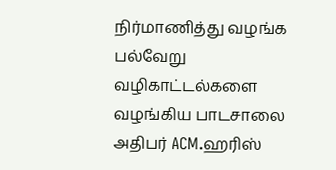நிர்மாணித்து வழங்க பல்வேறு வழிகாட்டல்களை வழங்கிய பாடசாலை அதிபர் ACM.ஹரிஸ்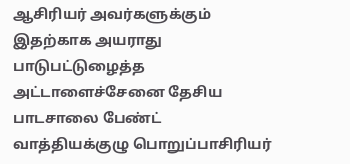ஆசிரியர் அவர்களுக்கும் இதற்காக அயராது பாடுபட்டுழைத்த அட்டாளைச்சேனை தேசிய பாடசாலை பேண்ட் வாத்தியக்குழு பொறுப்பாசிரியர்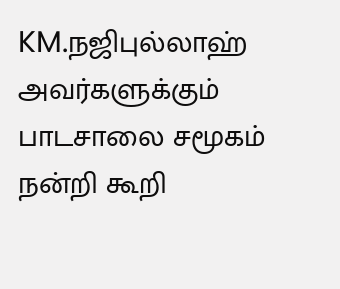KM.நஜிபுல்லாஹ் அவர்களுக்கும் பாடசாலை சமூகம் நன்றி கூறி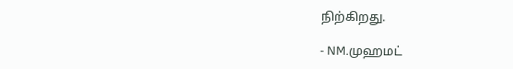நிற்கிறது.

- NM.முஹமட்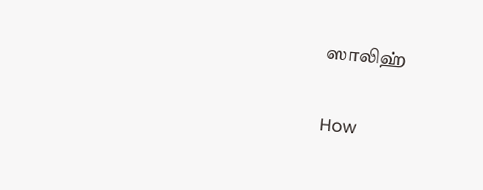ஸாலிஹ்

How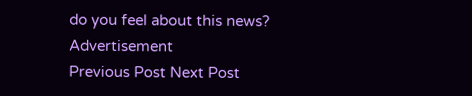do you feel about this news?
Advertisement
Previous Post Next Post